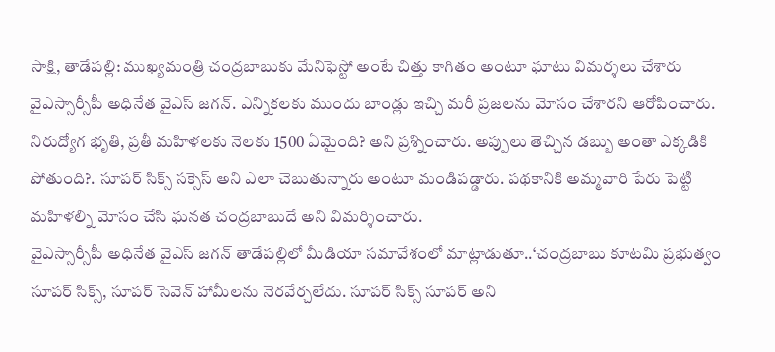సాక్షి, తాడేపల్లి: ముఖ్యమంత్రి చంద్రబాబుకు మేనిఫెస్టో అంటే చిత్తు కాగితం అంటూ ఘాటు విమర్శలు చేశారు వైఎస్సార్సీపీ అధినేత వైఎస్ జగన్. ఎన్నికలకు ముందు బాండ్లు ఇచ్చి మరీ ప్రజలను మోసం చేశారని ఆరోపించారు. నిరుద్యోగ భృతి, ప్రతీ మహిళలకు నెలకు 1500 ఏమైంది? అని ప్రశ్నించారు. అప్పులు తెచ్చిన డబ్బు అంతా ఎక్కడికి పోతుంది?. సూపర్ సిక్స్ సక్సెస్ అని ఎలా చెబుతున్నారు అంటూ మండిపడ్డారు. పథకానికి అమ్మవారి పేరు పెట్టి మహిళల్ని మోసం చేసి ఘనత చంద్రబాబుదే అని విమర్శించారు.
వైఎస్సార్సీపీ అధినేత వైఎస్ జగన్ తాడేపల్లిలో మీడియా సమావేశంలో మాట్లాడుతూ..‘చంద్రబాబు కూటమి ప్రభుత్వం సూపర్ సిక్స్, సూపర్ సెవెన్ హామీలను నెరవేర్చలేదు. సూపర్ సిక్స్ సూపర్ అని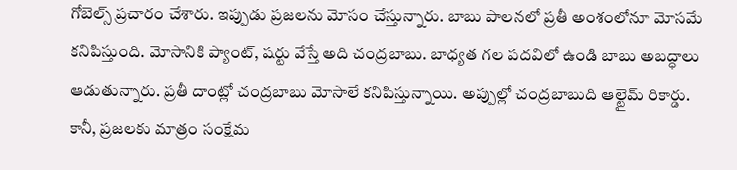గోబెల్స్ ప్రచారం చేశారు. ఇప్పుడు ప్రజలను మోసం చేస్తున్నారు. బాబు పాలనలో ప్రతీ అంశంలోనూ మోసమే కనిపిస్తుంది. మోసానికి ప్యాంట్, షర్టు వేస్తే అది చంద్రబాబు. బాధ్యత గల పదవిలో ఉండి బాబు అబద్ధాలు ఆడుతున్నారు. ప్రతీ దాంట్లో చంద్రబాబు మోసాలే కనిపిస్తున్నాయి. అప్పుల్లో చంద్రబాబుది ఆల్టైమ్ రికార్డు. కానీ, ప్రజలకు మాత్రం సంక్షేమ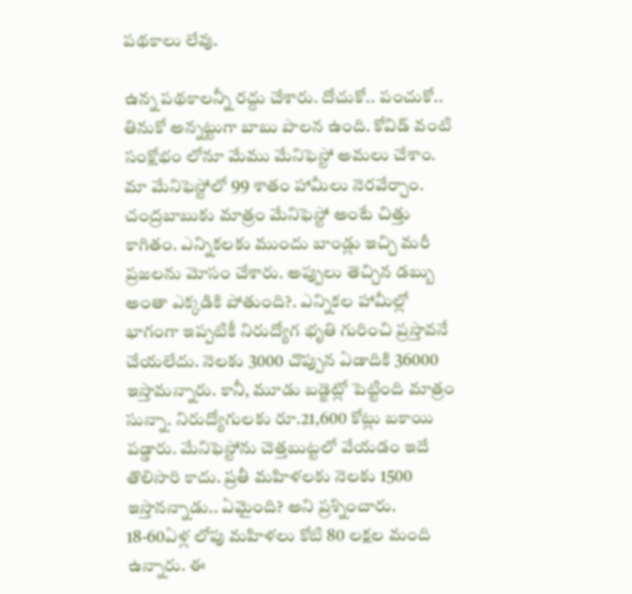పథకాలు లేవు.

ఉన్న పథకాలన్నీ రద్దు చేశారు. దోచుకో.. పంచుకో.. తినుకో అన్నట్టుగా బాబు పాలన ఉంది. కోవిడ్ వంటి సంక్షోభం లోనూ మేము మేనిఫెస్టో అమలు చేశాం. మా మేనిఫెస్టోలో 99 శాతం హామీలు నెరవేర్చాం. చంద్రబాబుకు మాత్రం మేనిఫెస్టో అంటే చిత్తు కాగితం. ఎన్నికలకు ముందు బాండ్లు ఇచ్చి మరీ ప్రజలను మోసం చేశారు. అప్పులు తెచ్చిన డబ్బు అంతా ఎక్కడికి పోతుంది?. ఎన్నికల హామీల్లో భాగంగా ఇప్పటికీ నిరుద్యోగ భృతి గురించి ప్రస్తావనే చేయలేదు. నెలకు 3000 చొప్పున ఏడాదికి 36000 ఇస్తామన్నారు. కానీ, మూడు బడ్జెట్లో పెట్టింది మాత్రం సున్నా. నిరుద్యోగులకు రూ.21,600 కోట్లు బకాయి పడ్డారు. మేనిఫెస్టోను చెత్తబుట్టలో వేయడం ఇదే తొలిసారి కాదు. ప్రతీ మహిళలకు నెలకు 1500 ఇస్తానన్నాడు.. ఏమైంది? అని ప్రశ్నించారు. 18-60ఏళ్ల లోపు మహిళలు కోటి 80 లక్షల మంది ఉన్నారు. ఈ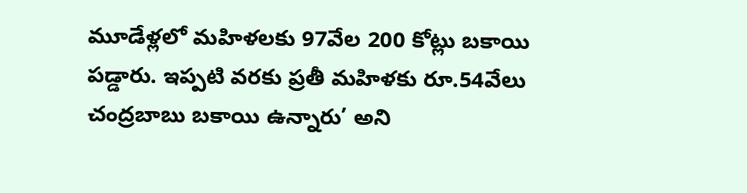మూడేళ్లలో మహిళలకు 97వేల 200 కోట్లు బకాయి పడ్డారు. ఇప్పటి వరకు ప్రతీ మహిళకు రూ.54వేలు చంద్రబాబు బకాయి ఉన్నారు’ అని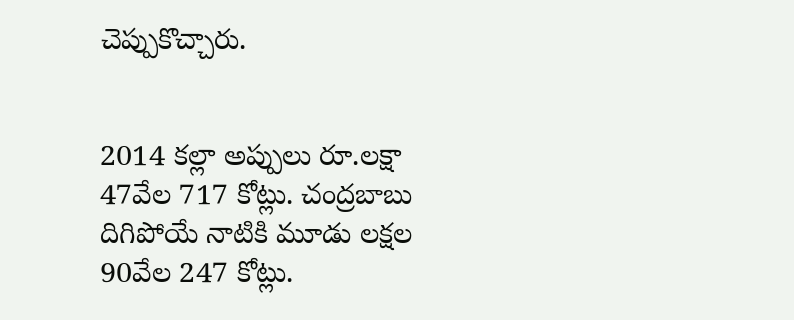చెప్పుకొచ్చారు.


2014 కల్లా అప్పులు రూ.లక్షా 47వేల 717 కోట్లు. చంద్రబాబు దిగిపోయే నాటికి మూడు లక్షల 90వేల 247 కోట్లు.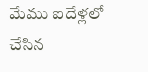మేము ఐదేళ్లలో చేసిన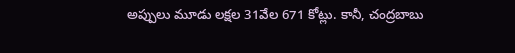అప్పులు మూడు లక్షల 31వేల 671 కోట్లు. కానీ, చంద్రబాబు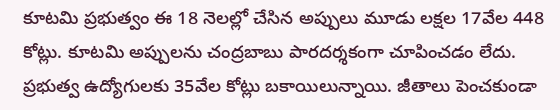కూటమి ప్రభుత్వం ఈ 18 నెలల్లో చేసిన అప్పులు మూడు లక్షల 17వేల 448 కోట్లు. కూటమి అప్పులను చంద్రబాబు పారదర్శకంగా చూపించడం లేదు. ప్రభుత్వ ఉద్యోగులకు 35వేల కోట్లు బకాయిలున్నాయి. జీతాలు పెంచకుండా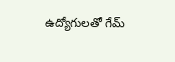ఉద్యోగులతో గేమ్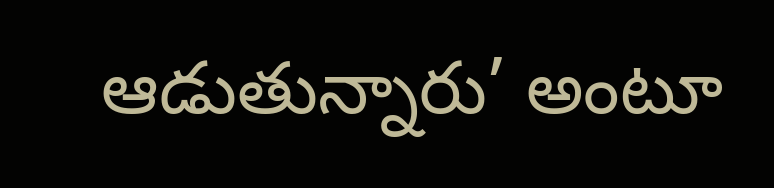ఆడుతున్నారు’ అంటూ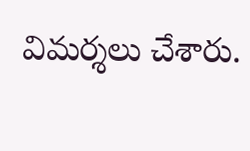విమర్శలు చేశారు.